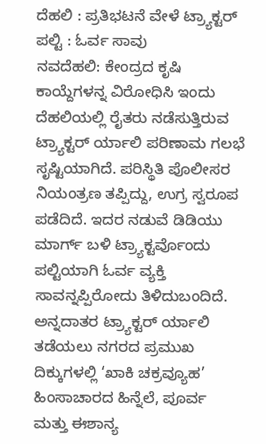ದೆಹಲಿ : ಪ್ರತಿಭಟನೆ ವೇಳೆ ಟ್ರ್ಯಾಕ್ಟರ್ ಪಲ್ಟಿ : ಓರ್ವ ಸಾವು
ನವದೆಹಲಿ: ಕೇಂದ್ರದ ಕೃಷಿ ಕಾಯ್ದೆಗಳನ್ನ ವಿರೋಧಿಸಿ ಇಂದು ದೆಹಲಿಯಲ್ಲಿ ರೈತರು ನಡೆಸುತ್ತಿರುವ ಟ್ರ್ಯಾಕ್ಟರ್ ರ್ಯಾಲಿ ಪರಿಣಾಮ ಗಲಭೆ ಸೃಷ್ಟಿಯಾಗಿದೆ. ಪರಿಸ್ಥಿತಿ ಪೊಲೀಸರ ನಿಯಂತ್ರಣ ತಪ್ಪಿದ್ದು, ಉಗ್ರ ಸ್ವರೂಪ ಪಡೆದಿದೆ. ಇದರ ನಡುವೆ ಡಿಡಿಯು ಮಾರ್ಗ್ ಬಳಿ ಟ್ರ್ಯಾಕ್ಟರ್ವೊಂದು ಪಲ್ಟಿಯಾಗಿ ಓರ್ವ ವ್ಯಕ್ತಿ ಸಾವನ್ನಪ್ಪಿರೋದು ತಿಳಿದುಬಂದಿದೆ.
ಅನ್ನದಾತರ ಟ್ರ್ಯಾಕ್ಟರ್ ರ್ಯಾಲಿ ತಡೆಯಲು ನಗರದ ಪ್ರಮುಖ ದಿಕ್ಕುಗಳಲ್ಲಿ ‘ಖಾಕಿ ಚಕ್ರವ್ಯೂಹ’
ಹಿಂಸಾಚಾರದ ಹಿನ್ನೆಲೆ, ಪೂರ್ವ ಮತ್ತು ಈಶಾನ್ಯ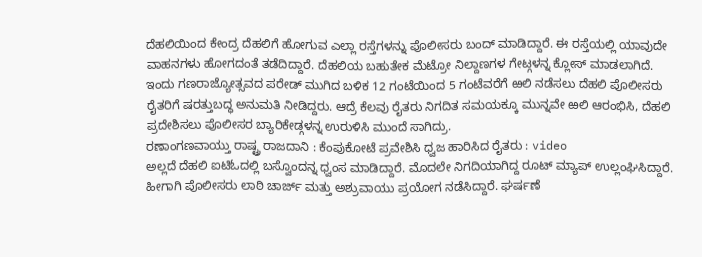ದೆಹಲಿಯಿಂದ ಕೇಂದ್ರ ದೆಹಲಿಗೆ ಹೋಗುವ ಎಲ್ಲಾ ರಸ್ತೆಗಳನ್ನು ಪೊಲೀಸರು ಬಂದ್ ಮಾಡಿದ್ದಾರೆ. ಈ ರಸ್ತೆಯಲ್ಲಿ ಯಾವುದೇ ವಾಹನಗಳು ಹೋಗದಂತೆ ತಡೆದಿದ್ದಾರೆ. ದೆಹಲಿಯ ಬಹುತೇಕ ಮೆಟ್ರೋ ನಿಲ್ದಾಣಗಳ ಗೇಟ್ಗಳನ್ನ ಕ್ಲೋಸ್ ಮಾಡಲಾಗಿದೆ. ಇಂದು ಗಣರಾಜ್ಯೋತ್ಸವದ ಪರೇಡ್ ಮುಗಿದ ಬಳಿಕ 12 ಗಂಟೆಯಿಂದ 5 ಗಂಟೆವರೆಗೆ ಱಲಿ ನಡೆಸಲು ದೆಹಲಿ ಪೊಲೀಸರು ರೈತರಿಗೆ ಷರತ್ತುಬದ್ಧ ಅನುಮತಿ ನೀಡಿದ್ದರು. ಆದ್ರೆ ಕೆಲವು ರೈತರು ನಿಗದಿತ ಸಮಯಕ್ಕೂ ಮುನ್ನವೇ ಱಲಿ ಆರಂಭಿಸಿ, ದೆಹಲಿ ಪ್ರದೇಶಿಸಲು ಪೊಲೀಸರ ಬ್ಯಾರಿಕೇಡ್ಗಳನ್ನ ಉರುಳಿಸಿ ಮುಂದೆ ಸಾಗಿದ್ರು.
ರಣಾಂಗಣವಾಯ್ತು ರಾಷ್ಟ್ರ ರಾಜದಾನಿ : ಕೆಂಪುಕೋಟೆ ಪ್ರವೇಶಿಸಿ ಧ್ವಜ ಹಾರಿಸಿದ ರೈತರು : video
ಅಲ್ಲದೆ ದೆಹಲಿ ಐಟಿಓದಲ್ಲಿ ಬಸ್ವೊಂದನ್ನ ಧ್ವಂಸ ಮಾಡಿದ್ದಾರೆ. ಮೊದಲೇ ನಿಗದಿಯಾಗಿದ್ದ ರೂಟ್ ಮ್ಯಾಪ್ ಉಲ್ಲಂಘಿಸಿದ್ದಾರೆ. ಹೀಗಾಗಿ ಪೊಲೀಸರು ಲಾಠಿ ಚಾರ್ಜ್ ಮತ್ತು ಅಶ್ರುವಾಯು ಪ್ರಯೋಗ ನಡೆಸಿದ್ದಾರೆ. ಘರ್ಷಣೆ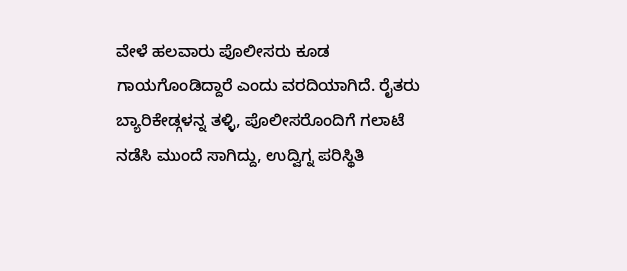ವೇಳೆ ಹಲವಾರು ಪೊಲೀಸರು ಕೂಡ ಗಾಯಗೊಂಡಿದ್ದಾರೆ ಎಂದು ವರದಿಯಾಗಿದೆ. ರೈತರು ಬ್ಯಾರಿಕೇಡ್ಗಳನ್ನ ತಳ್ಳಿ, ಪೊಲೀಸರೊಂದಿಗೆ ಗಲಾಟೆ ನಡೆಸಿ ಮುಂದೆ ಸಾಗಿದ್ದು, ಉದ್ವಿಗ್ನ ಪರಿಸ್ಥಿತಿ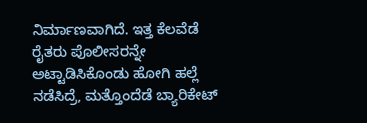ನಿರ್ಮಾಣವಾಗಿದೆ. ಇತ್ತ ಕೆಲವೆಡೆ ರೈತರು ಪೊಲೀಸರನ್ನೇ ಅಟ್ಟಾಡಿಸಿಕೊಂಡು ಹೋಗಿ ಹಲ್ಲೆ ನಡೆಸಿದ್ರೆ, ಮತ್ತೊಂದೆಡೆ ಬ್ಯಾರಿಕೇಟ್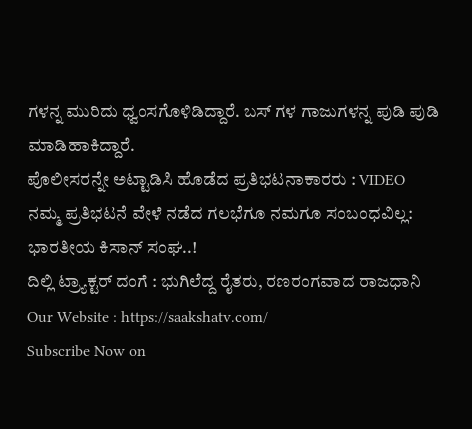ಗಳನ್ನ ಮುರಿದು ಧ್ವಂಸಗೊಳಿಡಿದ್ದಾರೆ. ಬಸ್ ಗಳ ಗಾಜುಗಳನ್ನ ಪುಡಿ ಪುಡಿ ಮಾಡಿಹಾಕಿದ್ದಾರೆ.
ಪೊಲೀಸರನ್ನೇ ಅಟ್ಟಾಡಿಸಿ ಹೊಡೆದ ಪ್ರತಿಭಟನಾಕಾರರು : VIDEO
ನಮ್ಮ ಪ್ರತಿಭಟನೆ ವೇಳೆ ನಡೆದ ಗಲಭೆಗೂ ನಮಗೂ ಸಂಬಂಧವಿಲ್ಲ: ಭಾರತೀಯ ಕಿಸಾನ್ ಸಂಘ..!
ದಿಲ್ಲಿ ಟ್ರ್ಯಾಕ್ಟರ್ ದಂಗೆ : ಭುಗಿಲೆದ್ದ ರೈತರು, ರಣರಂಗವಾದ ರಾಜಧಾನಿ
Our Website : https://saakshatv.com/
Subscribe Now on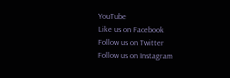YouTube
Like us on Facebook
Follow us on Twitter
Follow us on Instagram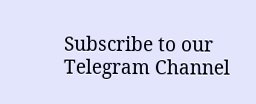Subscribe to our Telegram Channel